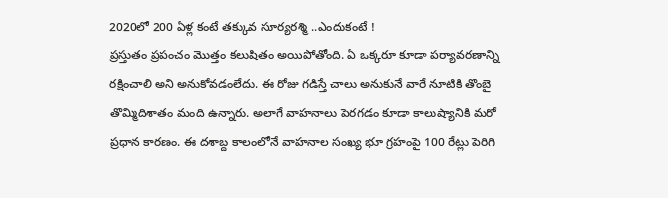2020లో 200 ఏళ్ల కంటే తక్కువ సూర్యరశ్మి ..ఎందుకంటే !
ప్రస్తుతం ప్రపంచం మొత్తం కలుషితం అయిపోతోంది. ఏ ఒక్కరూ కూడా పర్యావరణాన్ని రక్షించాలి అని అనుకోవడంలేదు. ఈ రోజు గడిస్తే చాలు అనుకునే వారే నూటికి తొంబై తొమ్మిదిశాతం మంది ఉన్నారు. అలాగే వాహనాలు పెరగడం కూడా కాలుష్యానికి మరో ప్రధాన కారణం. ఈ దశాబ్ద కాలంలోనే వాహనాల సంఖ్య భూ గ్రహంపై 100 రేట్లు పెరిగి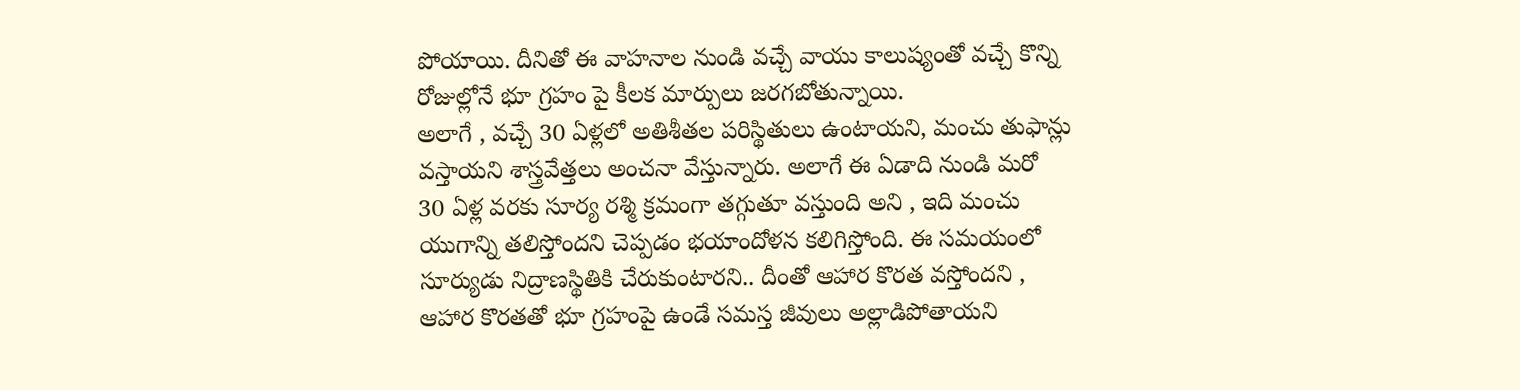పోయాయి. దీనితో ఈ వాహనాల నుండి వచ్చే వాయు కాలుష్యంతో వచ్చే కొన్ని రోజుల్లోనే భూ గ్రహం పై కీలక మార్పులు జరగబోతున్నాయి.
అలాగే , వచ్చే 30 ఏళ్లలో అతిశీతల పరిస్థితులు ఉంటాయని, మంచు తుఫాన్లు వస్తాయని శాస్త్రవేత్తలు అంచనా వేస్తున్నారు. అలాగే ఈ ఏడాది నుండి మరో 30 ఏళ్ల వరకు సూర్య రశ్మి క్రమంగా తగ్గుతూ వస్తుంది అని , ఇది మంచు యుగాన్ని తలిస్తోందని చెప్పడం భయాందోళన కలిగిస్తోంది. ఈ సమయంలో సూర్యుడు నిద్రాణస్థితికి చేరుకుంటారని.. దీంతో ఆహార కొరత వస్తోందని , ఆహార కొరతతో భూ గ్రహంపై ఉండే సమస్త జీవులు అల్లాడిపోతాయని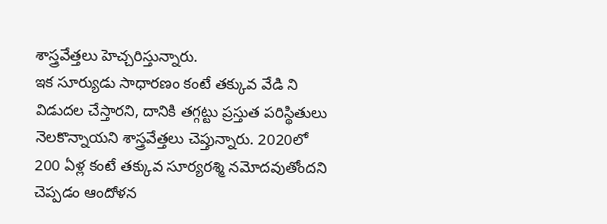శాస్త్రవేత్తలు హెచ్చరిస్తున్నారు.
ఇక సూర్యుడు సాధారణం కంటే తక్కువ వేడి ని విడుదల చేస్తారని, దానికి తగ్గట్టు ప్రస్తుత పరిస్థితులు నెలకొన్నాయని శాస్త్రవేత్తలు చెప్తున్నారు. 2020లో 200 ఏళ్ల కంటే తక్కువ సూర్యరశ్మి నమోదవుతోందని చెప్పడం ఆందోళన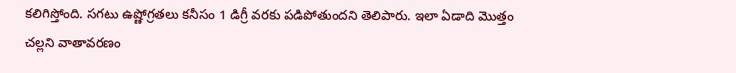కలిగిస్తోంది. సగటు ఉష్ణోగ్రతలు కనీసం 1 డిగ్రీ వరకు పడిపోతుందని తెలిపారు. ఇలా ఏడాది మొత్తం చల్లని వాతావరణం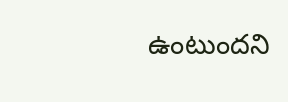ఉంటుందని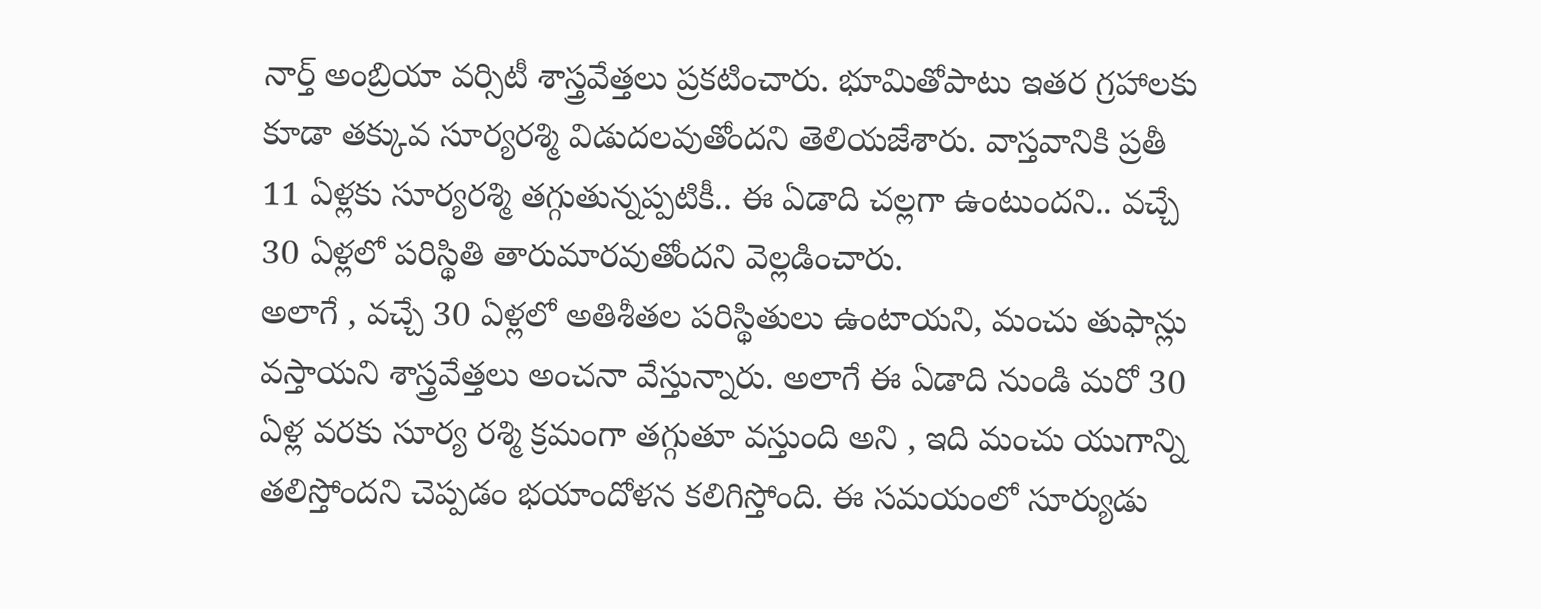నార్త్ అంబ్రియా వర్సిటీ శాస్త్రవేత్తలు ప్రకటించారు. భూమితోపాటు ఇతర గ్రహాలకు కూడా తక్కువ సూర్యరశ్మి విడుదలవుతోందని తెలియజేశారు. వాస్తవానికి ప్రతీ 11 ఏళ్లకు సూర్యరశ్మి తగ్గుతున్నప్పటికీ.. ఈ ఏడాది చల్లగా ఉంటుందని.. వచ్చే 30 ఏళ్లలో పరిస్థితి తారుమారవుతోందని వెల్లడించారు.
అలాగే , వచ్చే 30 ఏళ్లలో అతిశీతల పరిస్థితులు ఉంటాయని, మంచు తుఫాన్లు వస్తాయని శాస్త్రవేత్తలు అంచనా వేస్తున్నారు. అలాగే ఈ ఏడాది నుండి మరో 30 ఏళ్ల వరకు సూర్య రశ్మి క్రమంగా తగ్గుతూ వస్తుంది అని , ఇది మంచు యుగాన్ని తలిస్తోందని చెప్పడం భయాందోళన కలిగిస్తోంది. ఈ సమయంలో సూర్యుడు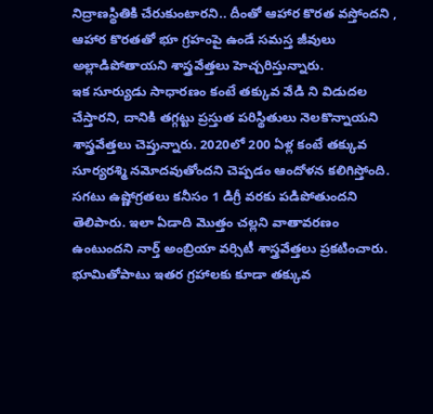నిద్రాణస్థితికి చేరుకుంటారని.. దీంతో ఆహార కొరత వస్తోందని , ఆహార కొరతతో భూ గ్రహంపై ఉండే సమస్త జీవులు అల్లాడిపోతాయని శాస్త్రవేత్తలు హెచ్చరిస్తున్నారు.
ఇక సూర్యుడు సాధారణం కంటే తక్కువ వేడి ని విడుదల చేస్తారని, దానికి తగ్గట్టు ప్రస్తుత పరిస్థితులు నెలకొన్నాయని శాస్త్రవేత్తలు చెప్తున్నారు. 2020లో 200 ఏళ్ల కంటే తక్కువ సూర్యరశ్మి నమోదవుతోందని చెప్పడం ఆందోళన కలిగిస్తోంది. సగటు ఉష్ణోగ్రతలు కనీసం 1 డిగ్రీ వరకు పడిపోతుందని తెలిపారు. ఇలా ఏడాది మొత్తం చల్లని వాతావరణం ఉంటుందని నార్త్ అంబ్రియా వర్సిటీ శాస్త్రవేత్తలు ప్రకటించారు. భూమితోపాటు ఇతర గ్రహాలకు కూడా తక్కువ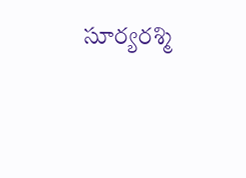సూర్యరశ్మి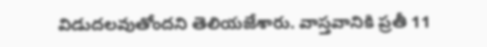విడుదలవుతోందని తెలియజేశారు. వాస్తవానికి ప్రతీ 11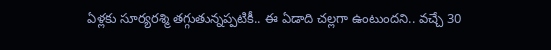ఏళ్లకు సూర్యరశ్మి తగ్గుతున్నప్పటికీ.. ఈ ఏడాది చల్లగా ఉంటుందని.. వచ్చే 30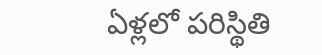ఏళ్లలో పరిస్థితి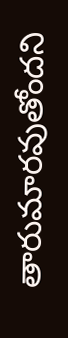తారుమారవుతోందని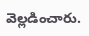వెల్లడించారు.